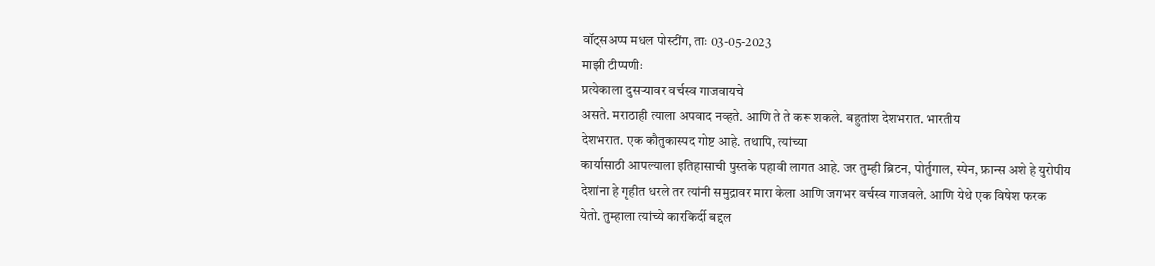वॉट्सअप्प मधल पोस्टींग, ताः 03-05-2023
माझी टीप्पणीः
प्रत्येकाला दुसऱ्यावर वर्चस्व गाजवायचे
असते. मराठाही त्याला अपवाद नव्हते. आणि ते ते करू शकले. बहुतांश देशभरात. भारतीय
देशभरात. एक कौतुकास्पद गोष्ट आहे. तथापि, त्यांच्या
कार्यासाठी आपल्याला इतिहासाची पुस्तके पहावी लागत आहे. जर तुम्ही ब्रिटन, पोर्तुगाल, स्पेन, फ्रान्स अशे हे युरोपीय
देशांना हे गृहीत धरले तर त्यांनी समुद्रावर मारा केला आणि जगभर वर्चस्व गाजवले. आणि येथे एक विषेश फरक
येतो. तुम्हाला त्यांच्ये कारकिर्दी बद्दल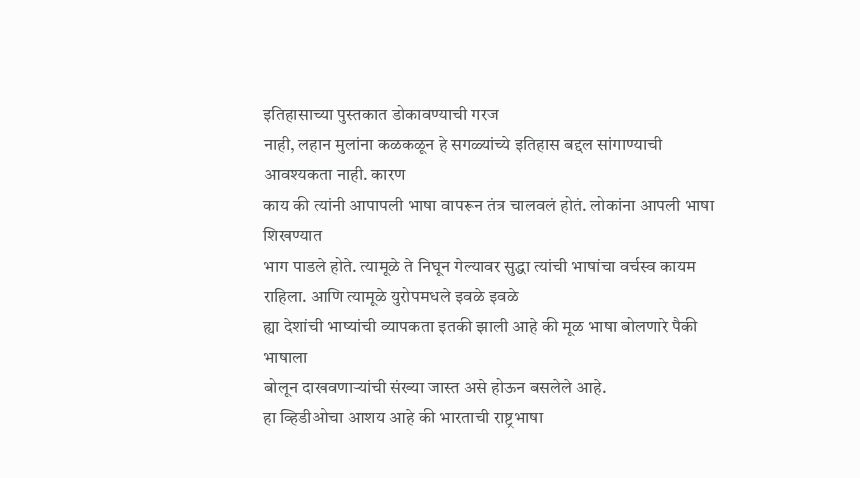इतिहासाच्या पुस्तकात डोकावण्याची गरज
नाही, लहान मुलांना कळकळून हे सगळ्यांच्ये इतिहास बद्दल सांगाण्याची आवश्यकता नाही. कारण
काय की त्यांनी आपापली भाषा वापरून तंत्र चालवलं होतं. लोकांना आपली भाषा शिखण्यात
भाग पाडले होते. त्यामूळे ते निघून गेल्यावर सुद्धा त्यांची भाषांचा वर्चस्व कायम
राहिला. आणि त्यामूळे युरोपमधले इवळे इवळे
ह्या देशांची भाष्यांची व्यापकता इतकी झाली आहे की मूळ भाषा बोलणारे पैकी भाषाला
बोलून दाखवणाऱ्यांची संख्या जास्त असे होऊन बसलेले आहे.
हा व्हिडीओचा आशय आहे की भारताची राष्ट्रभाषा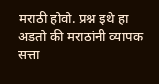मराठी होवो. प्रश्न इथे हा अडतो की मराठांनी व्यापक सत्ता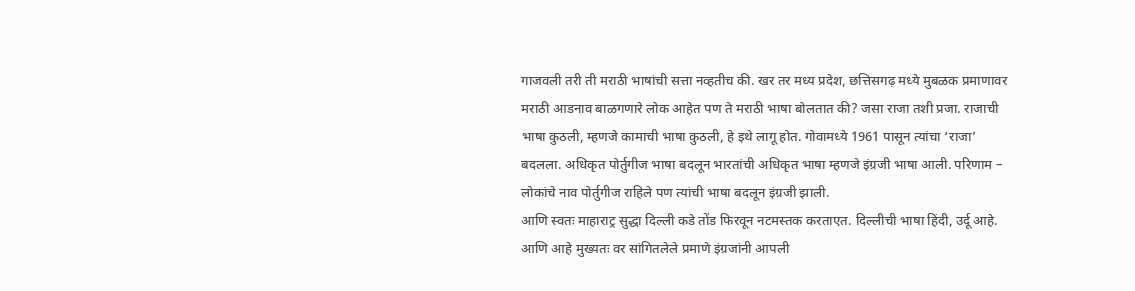गाजवली तरी ती मराठी भाषांची सत्ता नव्हतीच की. खर तर मध्य प्रदेश, छत्तिसगढ़ मध्ये मुबळक प्रमाणावर मराठी आडनाव बाळगणारे लोक आहेत पण ते मराठी भाषा बोलतात की? जसा राजा तशी प्रजा. राजाची भाषा कुठली, म्हणजे कामाची भाषा कुठली, हे इथे लागू होत. गोवामध्ये 1961 पासून त्यांचा ‘राजा’ बदलला. अधिकृत पोर्तुगीज भाषा बदलून भारतांची अधिकृत भाषा म्हणजे इंग्रजी भाषा आली. परिणाम – लोकांचे नाव पोर्तुगीज राहिले पण त्यांची भाषा बदलून इंग्रजी झाली.
आणि स्वतः माहाराट्र सुद्धा दिल्ली कडे तोंड फिरवून नटमस्तक करताएत. दिल्लीची भाषा हिंदी, उर्दू आहे. आणि आहे मुख्यतः वर सांगितलेले प्रमाणे इंग्रजांनी आपली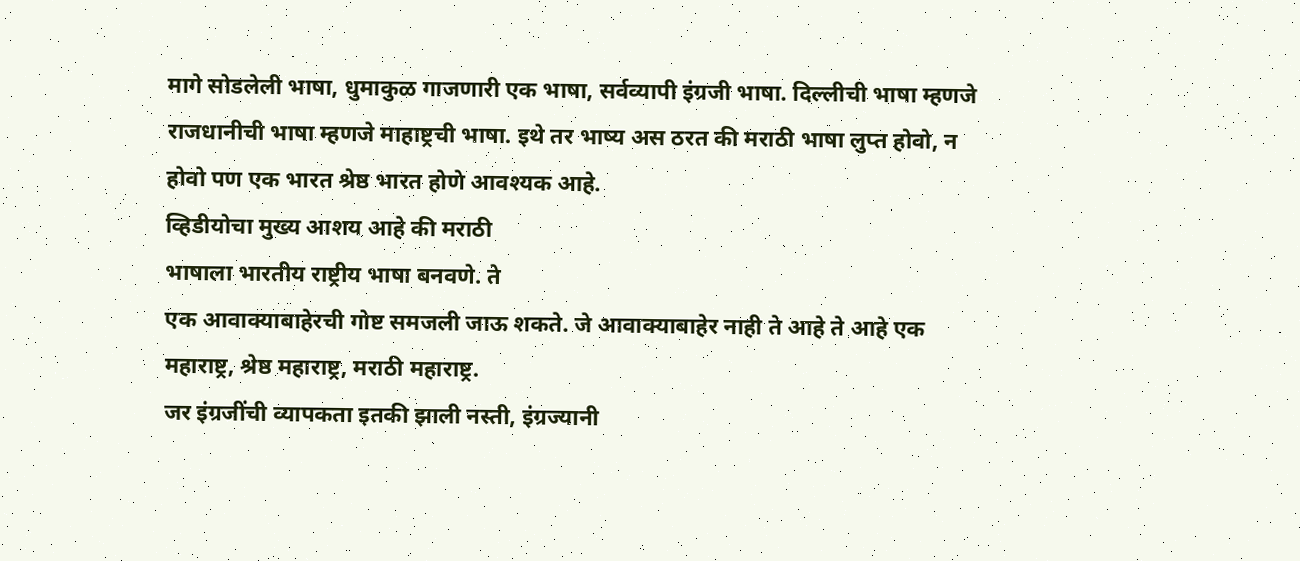मागे सोडलेली भाषा, धुमाकुळ गाजणारी एक भाषा, सर्वव्यापी इंग्रजी भाषा. दिल्लीची भाषा म्हणजे राजधानीची भाषा म्हणजे माहाष्ट्रची भाषा. इथे तर भाष्य अस ठरत की मराठी भाषा लुप्त होवो, न होवो पण एक भारत श्रेष्ठ भारत होणे आवश्यक आहे.
व्हिडीयोचा मुख्य आशय आहे की मराठी
भाषाला भारतीय राष्ट्रीय भाषा बनवणे. ते
एक आवाक्याबाहेरची गोष्ट समजली जाऊ शकते. जे आवाक्याबाहेर नाही ते आहे ते आहे एक
महाराष्ट्र, श्रेष्ठ महाराष्ट्र, मराठी महाराष्ट्र.
जर इंग्रजींची व्यापकता इतकी झाली नस्ती, इंग्रज्यानी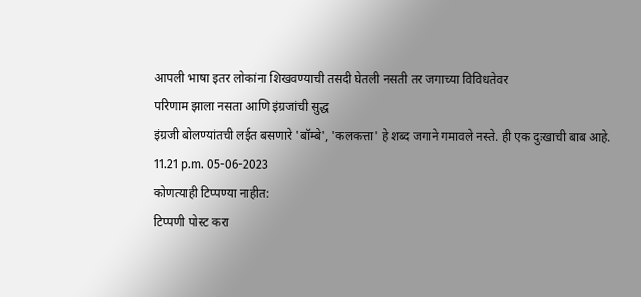आपली भाषा इतर लोकांना शिखवण्याची तसदी घेतली नसती तर जगाच्या विविधतेवर
परिणाम झाला नसता आणि इंग्रजांची सुद्ध
इंग्रजी बोलण्यांतची लईत बसणारे 'बॉम्बे', 'कलकत्ता' हे शब्द जगाने गमावले नस्ते. ही एक दुःखाची बाब आहे.
11.21 p.m. 05-06-2023
कोणत्याही टिप्पण्या नाहीत:
टिप्पणी पोस्ट करा